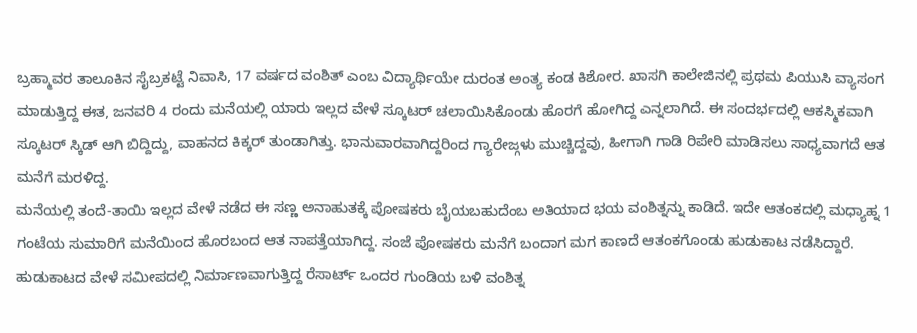ಬ್ರಹ್ಮಾವರ ತಾಲೂಕಿನ ಸೈಬ್ರಕಟ್ಟೆ ನಿವಾಸಿ, 17 ವರ್ಷದ ವಂಶಿತ್ ಎಂಬ ವಿದ್ಯಾರ್ಥಿಯೇ ದುರಂತ ಅಂತ್ಯ ಕಂಡ ಕಿಶೋರ. ಖಾಸಗಿ ಕಾಲೇಜಿನಲ್ಲಿ ಪ್ರಥಮ ಪಿಯುಸಿ ವ್ಯಾಸಂಗ ಮಾಡುತ್ತಿದ್ದ ಈತ, ಜನವರಿ 4 ರಂದು ಮನೆಯಲ್ಲಿ ಯಾರು ಇಲ್ಲದ ವೇಳೆ ಸ್ಕೂಟರ್ ಚಲಾಯಿಸಿಕೊಂಡು ಹೊರಗೆ ಹೋಗಿದ್ದ ಎನ್ನಲಾಗಿದೆ. ಈ ಸಂದರ್ಭದಲ್ಲಿ ಆಕಸ್ಮಿಕವಾಗಿ ಸ್ಕೂಟರ್ ಸ್ಕಿಡ್ ಆಗಿ ಬಿದ್ದಿದ್ದು, ವಾಹನದ ಕಿಕ್ಕರ್ ತುಂಡಾಗಿತ್ತು. ಭಾನುವಾರವಾಗಿದ್ದರಿಂದ ಗ್ಯಾರೇಜ್ಗಳು ಮುಚ್ಚಿದ್ದವು, ಹೀಗಾಗಿ ಗಾಡಿ ರಿಪೇರಿ ಮಾಡಿಸಲು ಸಾಧ್ಯವಾಗದೆ ಆತ ಮನೆಗೆ ಮರಳಿದ್ದ.
ಮನೆಯಲ್ಲಿ ತಂದೆ-ತಾಯಿ ಇಲ್ಲದ ವೇಳೆ ನಡೆದ ಈ ಸಣ್ಣ ಅನಾಹುತಕ್ಕೆ ಪೋಷಕರು ಬೈಯಬಹುದೆಂಬ ಅತಿಯಾದ ಭಯ ವಂಶಿತ್ನನ್ನು ಕಾಡಿದೆ. ಇದೇ ಆತಂಕದಲ್ಲಿ ಮಧ್ಯಾಹ್ನ 1 ಗಂಟೆಯ ಸುಮಾರಿಗೆ ಮನೆಯಿಂದ ಹೊರಬಂದ ಆತ ನಾಪತ್ತೆಯಾಗಿದ್ದ. ಸಂಜೆ ಪೋಷಕರು ಮನೆಗೆ ಬಂದಾಗ ಮಗ ಕಾಣದೆ ಆತಂಕಗೊಂಡು ಹುಡುಕಾಟ ನಡೆಸಿದ್ದಾರೆ. ಹುಡುಕಾಟದ ವೇಳೆ ಸಮೀಪದಲ್ಲಿ ನಿರ್ಮಾಣವಾಗುತ್ತಿದ್ದ ರೆಸಾರ್ಟ್ ಒಂದರ ಗುಂಡಿಯ ಬಳಿ ವಂಶಿತ್ನ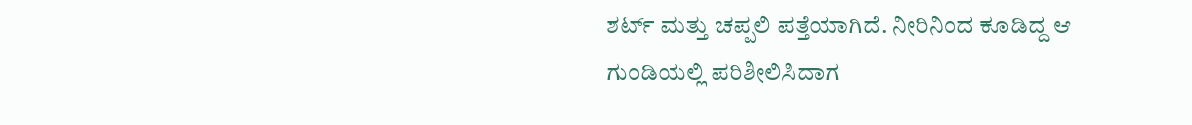ಶರ್ಟ್ ಮತ್ತು ಚಪ್ಪಲಿ ಪತ್ತೆಯಾಗಿದೆ. ನೀರಿನಿಂದ ಕೂಡಿದ್ದ ಆ ಗುಂಡಿಯಲ್ಲಿ ಪರಿಶೀಲಿಸಿದಾಗ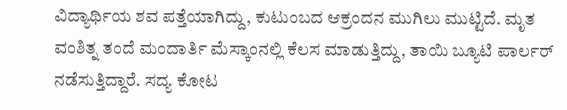ವಿದ್ಯಾರ್ಥಿಯ ಶವ ಪತ್ತೆಯಾಗಿದ್ದು, ಕುಟುಂಬದ ಆಕ್ರಂದನ ಮುಗಿಲು ಮುಟ್ಟಿದೆ. ಮೃತ ವಂಶಿತ್ನ ತಂದೆ ಮಂದಾರ್ತಿ ಮೆಸ್ಕಾಂನಲ್ಲಿ ಕೆಲಸ ಮಾಡುತ್ತಿದ್ದು, ತಾಯಿ ಬ್ಯೂಟಿ ಪಾರ್ಲರ್ ನಡೆಸುತ್ತಿದ್ದಾರೆ. ಸದ್ಯ ಕೋಟ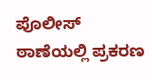ಪೊಲೀಸ್ ಠಾಣೆಯಲ್ಲಿ ಪ್ರಕರಣ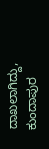ದಾಖಲಾಗಿದ್ದು, ಕುಂದಾಪುರ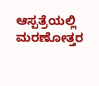ಆಸ್ಪತ್ರೆಯಲ್ಲಿ ಮರಣೋತ್ತರ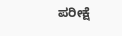ಪರೀಕ್ಷೆ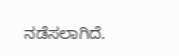ನಡೆಸಲಾಗಿದೆ.